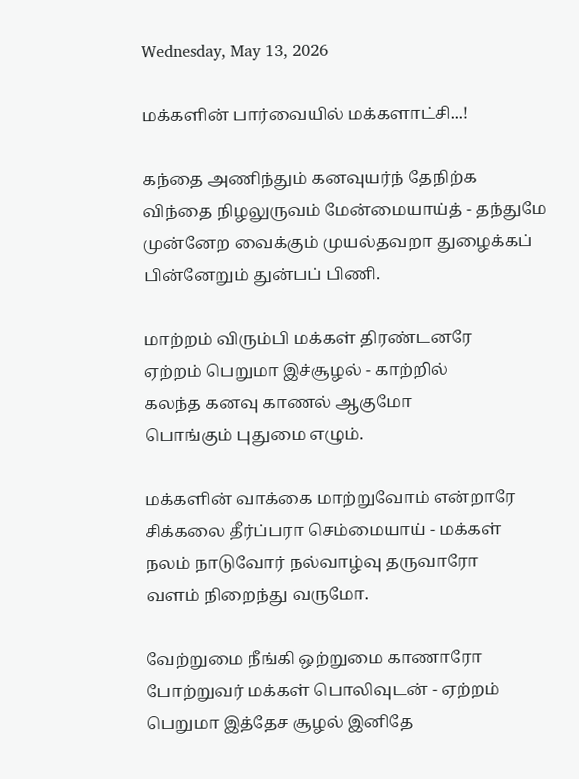Wednesday, May 13, 2026

மக்களின் பார்வையில் மக்களாட்சி...!

கந்தை அணிந்தும் கனவுயர்ந் தேநிற்க
விந்தை நிழலுருவம் மேன்மையாய்த் - தந்துமே
முன்னேற வைக்கும் முயல்தவறா துழைக்கப்
பின்னேறும் துன்பப் பிணி.

மாற்றம் விரும்பி மக்கள் திரண்டனரே
ஏற்றம் பெறுமா இச்சூழல் - காற்றில்
கலந்த கனவு காணல் ஆகுமோ
பொங்கும் புதுமை எழும்.

மக்களின் வாக்கை மாற்றுவோம் என்றாரே
சிக்கலை தீர்ப்பரா செம்மையாய் - மக்கள்
நலம் நாடுவோர் நல்வாழ்வு தருவாரோ
வளம் நிறைந்து வருமோ.

வேற்றுமை நீங்கி ஒற்றுமை காணாரோ
போற்றுவர் மக்கள் பொலிவுடன் - ஏற்றம்
பெறுமா இத்தேச சூழல் இனிதே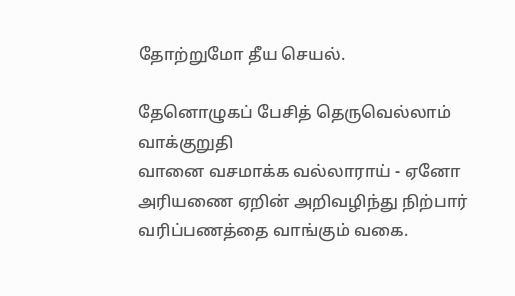தோற்றுமோ தீய செயல்.

தேனொழுகப் பேசித் தெருவெல்லாம் வாக்குறுதி
வானை வசமாக்க வல்லாராய் - ஏனோ
அரியணை ஏறின் அறிவழிந்து நிற்பார்
வரிப்பணத்தை வாங்கும் வகை.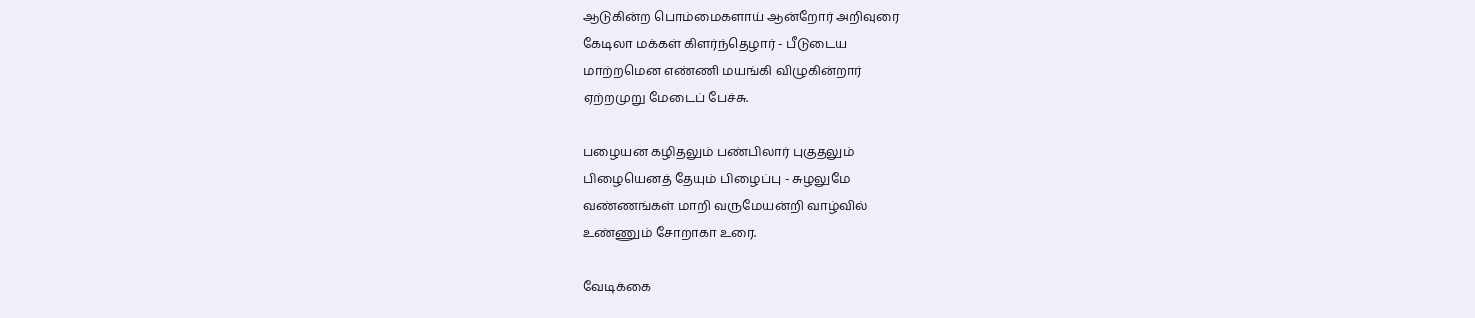ஆடுகின்ற பொம்மைகளாய் ஆன்றோர் அறிவுரை
கேடிலா மக்கள் கிளர்ந்தெழார் - பீடுடைய
மாற்றமென எண்ணி மயங்கி விழுகின்றார்
ஏற்றமுறு மேடைப் பேச்சு.

பழையன கழிதலும் பண்பிலார் புகுதலும்
பிழையெனத் தேயும் பிழைப்பு - சுழலுமே
வண்ணங்கள் மாறி வருமேயன்றி வாழ்வில்
உண்ணும் சோறாகா உரை.

வேடிக்கை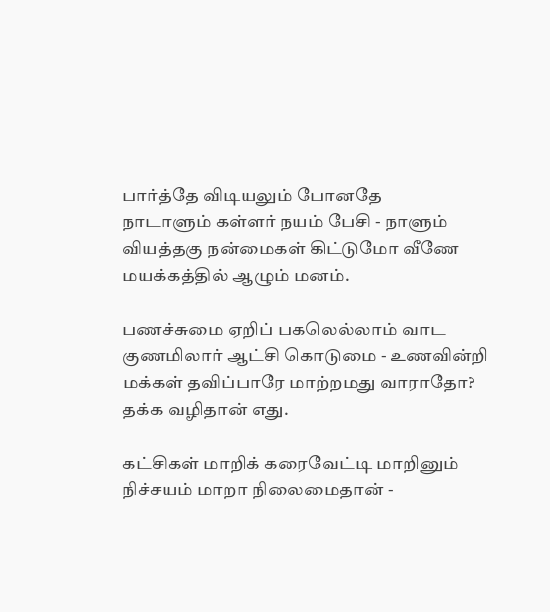பார்த்தே விடியலும் போனதே
நாடாளும் கள்ளர் நயம் பேசி - நாளும்
வியத்தகு நன்மைகள் கிட்டுமோ வீணே
மயக்கத்தில் ஆழும் மனம்.

பணச்சுமை ஏறிப் பகலெல்லாம் வாட
குணமிலார் ஆட்சி கொடுமை - உணவின்றி
மக்கள் தவிப்பாரே மாற்றமது வாராதோ?
தக்க வழிதான் எது.

கட்சிகள் மாறிக் கரைவேட்டி மாறினும்
நிச்சயம் மாறா நிலைமைதான் -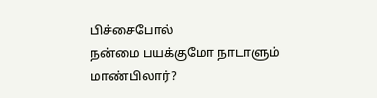பிச்சைபோல்
நன்மை பயக்குமோ நாடாளும் மாண்பிலார்?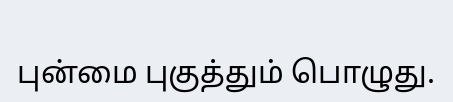புன்மை புகுத்தும் பொழுது.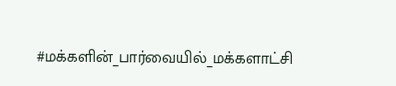#மக்களின்_பார்வையில்_மக்களாட்சி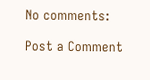No comments:

Post a Comment